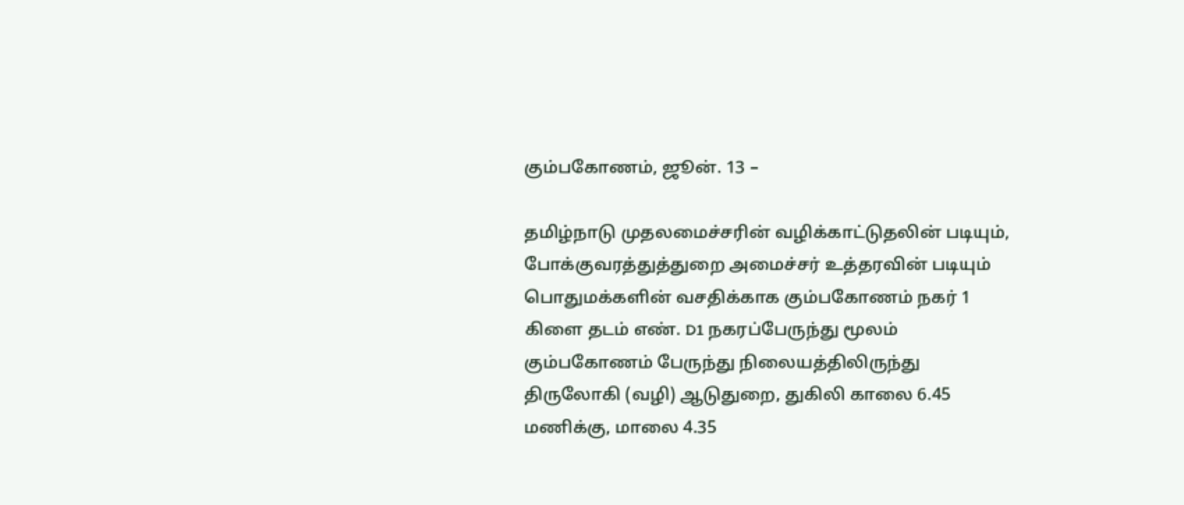கும்பகோணம், ஜூன். 13 –

தமிழ்நாடு முதலமைச்சரின் வழிக்காட்டுதலின் படியும், போக்குவரத்துத்துறை அமைச்சர் உத்தரவின் படியும் பொதுமக்களின் வசதிக்காக கும்பகோணம் நகர் 1 கிளை தடம் எண். D1 நகரப்பேருந்து மூலம் கும்பகோணம் பேருந்து நிலையத்திலிருந்து திருலோகி (வழி) ஆடுதுறை, துகிலி காலை 6.45 மணிக்கு, மாலை 4.35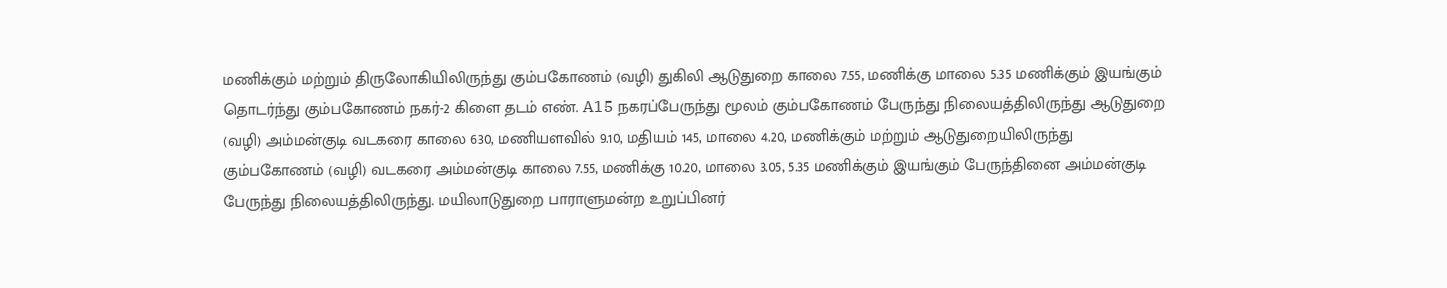மணிக்கும் மற்றும் திருலோகியிலிருந்து கும்பகோணம் (வழி) துகிலி ஆடுதுறை காலை 7.55, மணிக்கு மாலை 5.35 மணிக்கும் இயங்கும் தொடர்ந்து கும்பகோணம் நகர்-2 கிளை தடம் எண். A15 நகரப்பேருந்து மூலம் கும்பகோணம் பேருந்து நிலையத்திலிருந்து ஆடுதுறை (வழி) அம்மன்குடி வடகரை காலை 630, மணியளவில் 9.10, மதியம் 145, மாலை 4.20, மணிக்கும் மற்றும் ஆடுதுறையிலிருந்து கும்பகோணம் (வழி) வடகரை அம்மன்குடி காலை 7.55, மணிக்கு 10.20, மாலை 3.05, 5.35 மணிக்கும் இயங்கும் பேருந்தினை அம்மன்குடி பேருந்து நிலையத்திலிருந்து. மயிலாடுதுறை பாராளுமன்ற உறுப்பினர்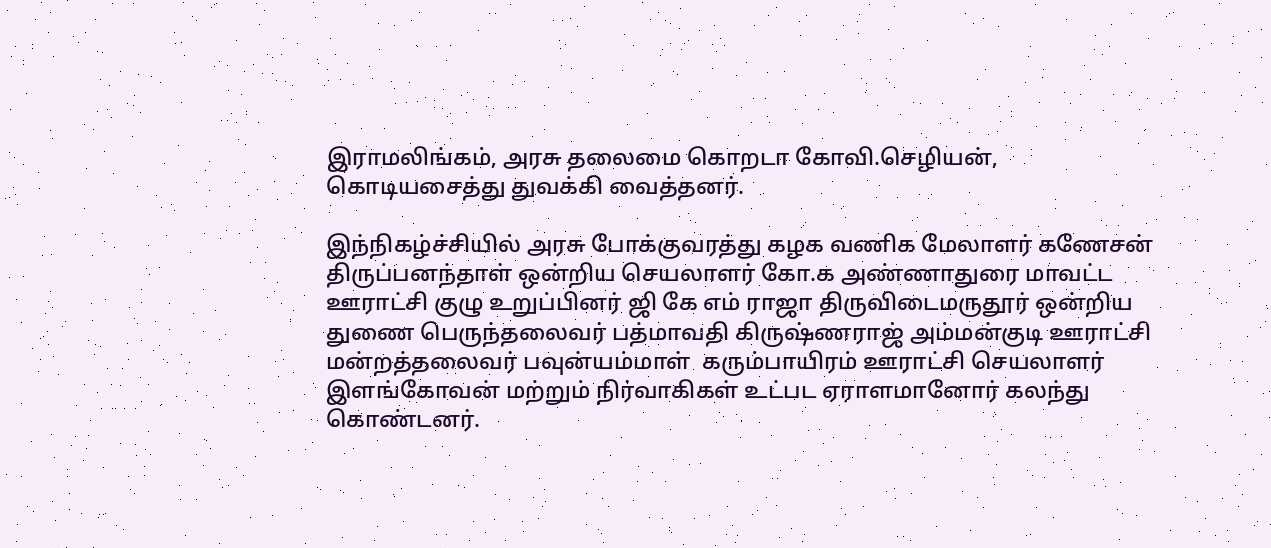இராமலிங்கம், அரசு தலைமை கொறடா கோவி.செழியன், கொடியசைத்து துவக்கி வைத்தனர்.

இந்நிகழ்ச்சியில் அரசு போக்குவரத்து கழக வணிக மேலாளர் கணேசன் திருப்பனந்தாள் ஒன்றிய செயலாளர் கோ.க அண்ணாதுரை மாவட்ட ஊராட்சி குழு உறுப்பினர் ஜி கே எம் ராஜா திருவிடைமருதூர் ஒன்றிய துணை பெருந்தலைவர் பத்மாவதி கிருஷ்ணராஜ் அம்மன்குடி ஊராட்சி மன்றத்தலைவர் பவுன்யம்மாள்  கரும்பாயிரம் ஊராட்சி செயலாளர் இளங்கோவன் மற்றும் நிர்வாகிகள் உட்பட ஏராளமானோர் கலந்து கொண்டனர்.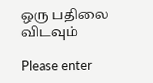ஒரு பதிலை விடவும்

Please enter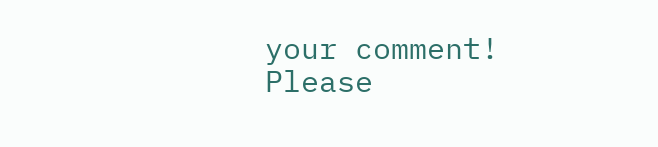your comment!
Please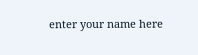enter your name here